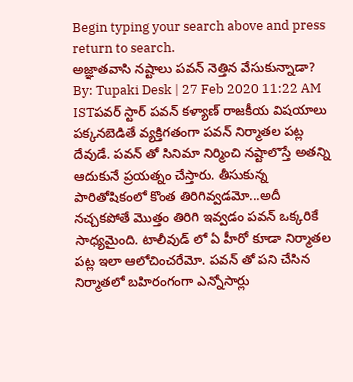Begin typing your search above and press return to search.
అజ్ఞాతవాసి నష్టాలు పవన్ నెత్తిన వేసుకున్నాడా?
By: Tupaki Desk | 27 Feb 2020 11:22 AM ISTపవర్ స్టార్ పవన్ కళ్యాణ్ రాజకీయ విషయాలు పక్కనబెడితే వ్యక్తిగతంగా పవన్ నిర్మాతల పట్ల దేవుడే. పవన్ తో సినిమా నిర్మించి నష్టాలొస్తే అతన్ని ఆదుకునే ప్రయత్నం చేస్తారు. తీసుకున్న పారితోషికంలో కొంత తిరిగివ్వడమో...అదీ నచ్చకపోతే మొత్తం తిరిగి ఇవ్వడం పవన్ ఒక్కరికే సాధ్యమైంది. టాలీవుడ్ లో ఏ హీరో కూడా నిర్మాతల పట్ల ఇలా ఆలోచించరేమో. పవన్ తో పని చేసిన నిర్మాతలో బహిరంగంగా ఎన్నోసార్లు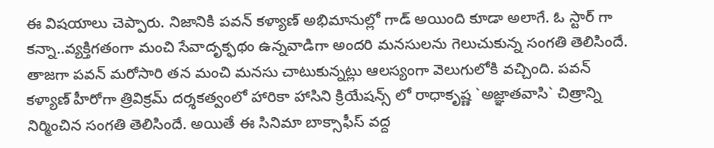ఈ విషయాలు చెప్పారు. నిజానికి పవన్ కళ్యాణ్ అభిమానుల్లో గాడ్ అయింది కూడా అలాగే. ఓ స్టార్ గా కన్నా..వ్యక్తిగతంగా మంచి సేవాదృక్ఫథం ఉన్నవాడిగా అందరి మనసులను గెలుచుకున్న సంగతి తెలిసిందే.
తాజగా పవన్ మరోసారి తన మంచి మనసు చాటుకున్నట్లు ఆలస్యంగా వెలుగులోకి వచ్చింది. పవన్ కళ్యాణ్ హీరోగా త్రివిక్రమ్ దర్శకత్వంలో హారికా హాసిని క్రియేషన్స్ లో రాధాకృష్ణ `అజ్ఞాతవాసి` చిత్రాన్ని నిర్మించిన సంగతి తెలిసిందే. అయితే ఈ సినిమా బాక్సాఫీస్ వద్ద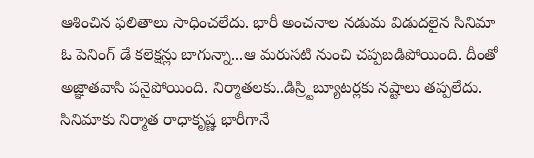ఆశించిన ఫలితాలు సాధించలేదు. భారీ అంచనాల నడుమ విడుదలైన సినిమా ఓ పెనింగ్ డే కలెక్షన్లు బాగున్నా...ఆ మరుసటి నుంచి చప్పబడిపోయింది. దీంతో అజ్ఞాతవాసి పనైపోయింది. నిర్మాతలకు..డిస్ర్టిబ్యూటర్లకు నష్టాలు తప్పలేదు. సినిమాకు నిర్మాత రాధాకృష్ణ భారీగానే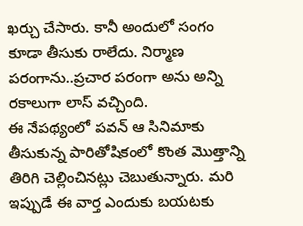ఖర్చు చేసారు. కానీ అందులో సంగం కూడా తీసుకు రాలేదు. నిర్మాణ పరంగాను..ప్రచార పరంగా అను అన్ని రకాలుగా లాస్ వచ్చింది.
ఈ నేపథ్యంలో పవన్ ఆ సినిమాకు తీసుకున్న పారితోషికంలో కొంత మొత్తాన్ని తిరిగి చెల్లించినట్లు చెబుతున్నారు. మరి ఇప్పుడే ఈ వార్త ఎందుకు బయటకు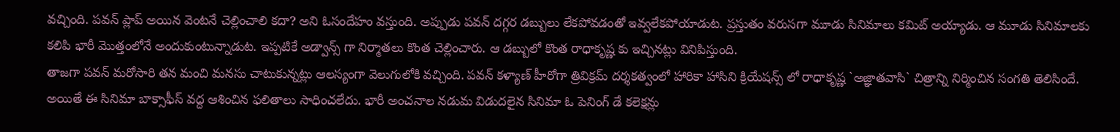వచ్చింది. పవన్ ప్లాప్ అయిన వెంటనే చెల్లించాలి కదా? అని ఓసందేహం వస్తుంది. అప్పుడు పవన్ దగ్గర డబ్బులు లేకపోవడంతో ఇవ్వలేకపోయాడుట. ప్రస్తుతం వరుసగా మూడు సినిమాలు కమిట్ అయ్యాడు. ఆ మూడు సినిమాలకు కలిపి భారీ మొత్తంలోనే అందుకుంటున్నాడుట. ఇప్పటికే అడ్వాన్స్ గా నిర్మాతలు కొంత చెల్లించారు. ఆ డబ్బులో కొంత రాధాకృష్ణ కు ఇచ్చినట్లు వినిపిస్తుంది.
తాజగా పవన్ మరోసారి తన మంచి మనసు చాటుకున్నట్లు ఆలస్యంగా వెలుగులోకి వచ్చింది. పవన్ కళ్యాణ్ హీరోగా త్రివిక్రమ్ దర్శకత్వంలో హారికా హాసిని క్రియేషన్స్ లో రాధాకృష్ణ `అజ్ఞాతవాసి` చిత్రాన్ని నిర్మించిన సంగతి తెలిసిందే. అయితే ఈ సినిమా బాక్సాఫీస్ వద్ద ఆశించిన ఫలితాలు సాధించలేదు. భారీ అంచనాల నడుమ విడుదలైన సినిమా ఓ పెనింగ్ డే కలెక్షన్లు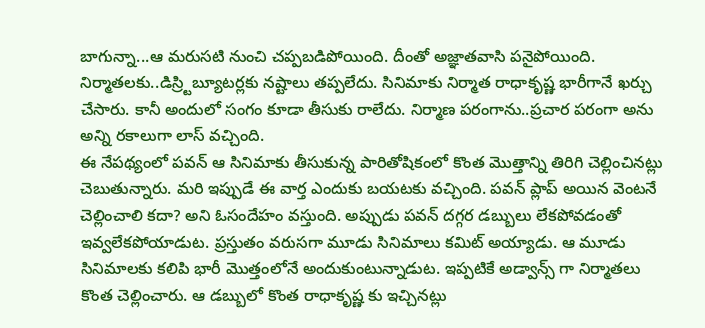బాగున్నా...ఆ మరుసటి నుంచి చప్పబడిపోయింది. దీంతో అజ్ఞాతవాసి పనైపోయింది. నిర్మాతలకు..డిస్ర్టిబ్యూటర్లకు నష్టాలు తప్పలేదు. సినిమాకు నిర్మాత రాధాకృష్ణ భారీగానే ఖర్చు చేసారు. కానీ అందులో సంగం కూడా తీసుకు రాలేదు. నిర్మాణ పరంగాను..ప్రచార పరంగా అను అన్ని రకాలుగా లాస్ వచ్చింది.
ఈ నేపథ్యంలో పవన్ ఆ సినిమాకు తీసుకున్న పారితోషికంలో కొంత మొత్తాన్ని తిరిగి చెల్లించినట్లు చెబుతున్నారు. మరి ఇప్పుడే ఈ వార్త ఎందుకు బయటకు వచ్చింది. పవన్ ప్లాప్ అయిన వెంటనే చెల్లించాలి కదా? అని ఓసందేహం వస్తుంది. అప్పుడు పవన్ దగ్గర డబ్బులు లేకపోవడంతో ఇవ్వలేకపోయాడుట. ప్రస్తుతం వరుసగా మూడు సినిమాలు కమిట్ అయ్యాడు. ఆ మూడు సినిమాలకు కలిపి భారీ మొత్తంలోనే అందుకుంటున్నాడుట. ఇప్పటికే అడ్వాన్స్ గా నిర్మాతలు కొంత చెల్లించారు. ఆ డబ్బులో కొంత రాధాకృష్ణ కు ఇచ్చినట్లు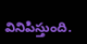వినిపిస్తుంది.